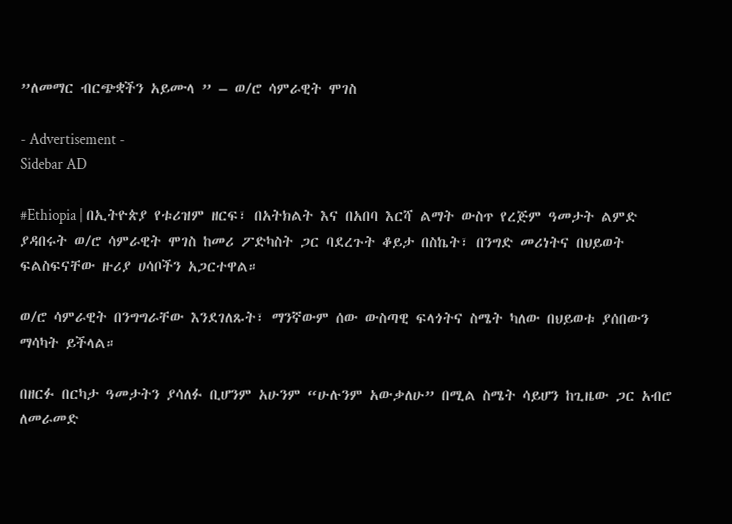”ለመማር ብርጭቋችን አይሙላ ” – ወ/ሮ ሳምራዊት ሞገስ

- Advertisement -
Sidebar AD

#Ethiopia | በኢትዮጵያ የቱሪዝም ዘርፍ፣ በአትክልት እና በአበባ እርሻ ልማት ውስጥ የረጅም ዓመታት ልምድ ያዳበሩት ወ/ሮ ሳምራዊት ሞገስ ከመሪ ፖድካስት ጋር ባደረጉት ቆይታ በስኬት፣ በንግድ መሪነትና በህይወት ፍልስፍናቸው ዙሪያ ሀሳቦችን አጋርተዋል።

ወ/ሮ ሳምራዊት በንግግራቸው እንደገለጹት፣ ማንኛውም ሰው ውስጣዊ ፍላጎትና ስሜት ካለው በህይወቱ ያሰበውን ማሳካት ይችላል።

በዘርፉ በርካታ ዓመታትን ያሳለፉ ቢሆንም አሁንም “ሁሉንም አውቃለሁ” በሚል ስሜት ሳይሆን ከጊዜው ጋር አብሮ ለመራመድ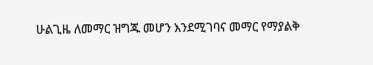ሁልጊዜ ለመማር ዝግጁ መሆን እንደሚገባና መማር የማያልቅ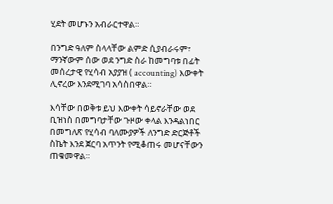ሂደት መሆኑን አብራርተዋል።

በንግድ ዓለም ስላላቸው ልምድ ሲያብራሩም፣ ማንኛውም ሰው ወደ ንግድ ስራ ከመግባቱ በፊት መሰረታዊ የሂሳብ አያያዝ ( accounting) እውቀት ሊኖረው እንደሚገባ አሳስበዋል።

እሳቸው በወቅቱ ይህ እውቀት ሳይኖራቸው ወደ ቢዝነስ በመግባታቸው ጉዞው ቀላል እንዳልነበር በመግለጽ የሂሳብ ባለሙያዎች ለንግድ ድርጅቶች ስኬት እንደ ጀርባ አጥንት የሚቆጠሩ መሆናቸውን ጠቁመዋል።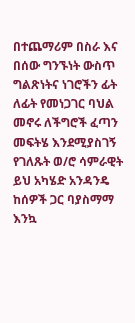በተጨማሪም በስራ እና በሰው ግንኙነት ውስጥ ግልጽነትና ነገሮችን ፊት ለፊት የመነጋገር ባህል መኖሩ ለችግሮች ፈጣን መፍትሄ እንደሚያስገኝ የገለጹት ወ/ሮ ሳምራዊት ይህ አካሄድ አንዳንዴ ከሰዎች ጋር ባያስማማ እንኳ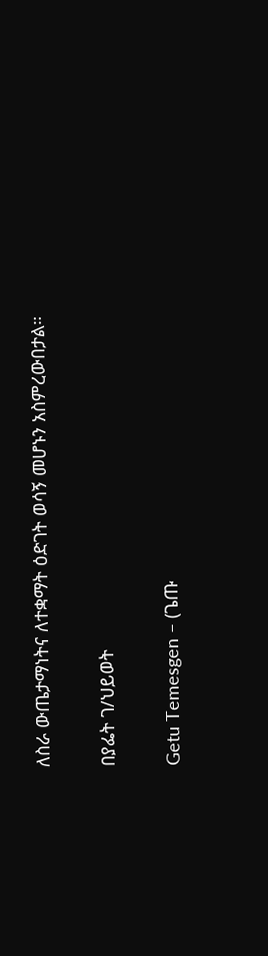ለስራ ውጤታማነትና ለተቋማት ዕድገት ወሳኝ መሆኑን አስምረውበታል።

በያፌት ገ/ህይወት

Getu Temesgen – (ጌጡ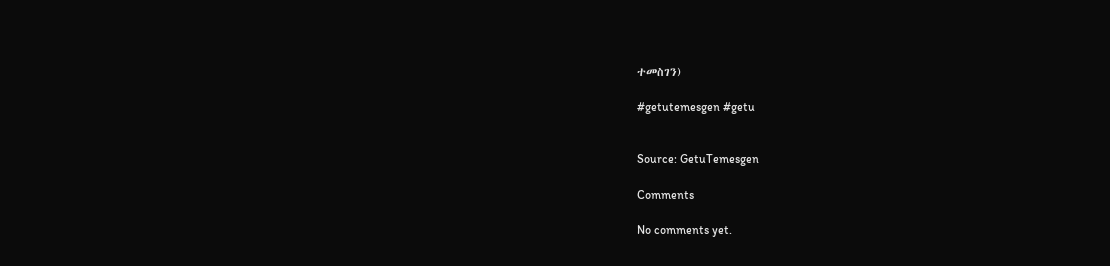ተመስገን)

#getutemesgen #getu


Source: GetuTemesgen

Comments

No comments yet.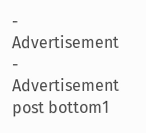- Advertisement -
Advertisement post bottom1